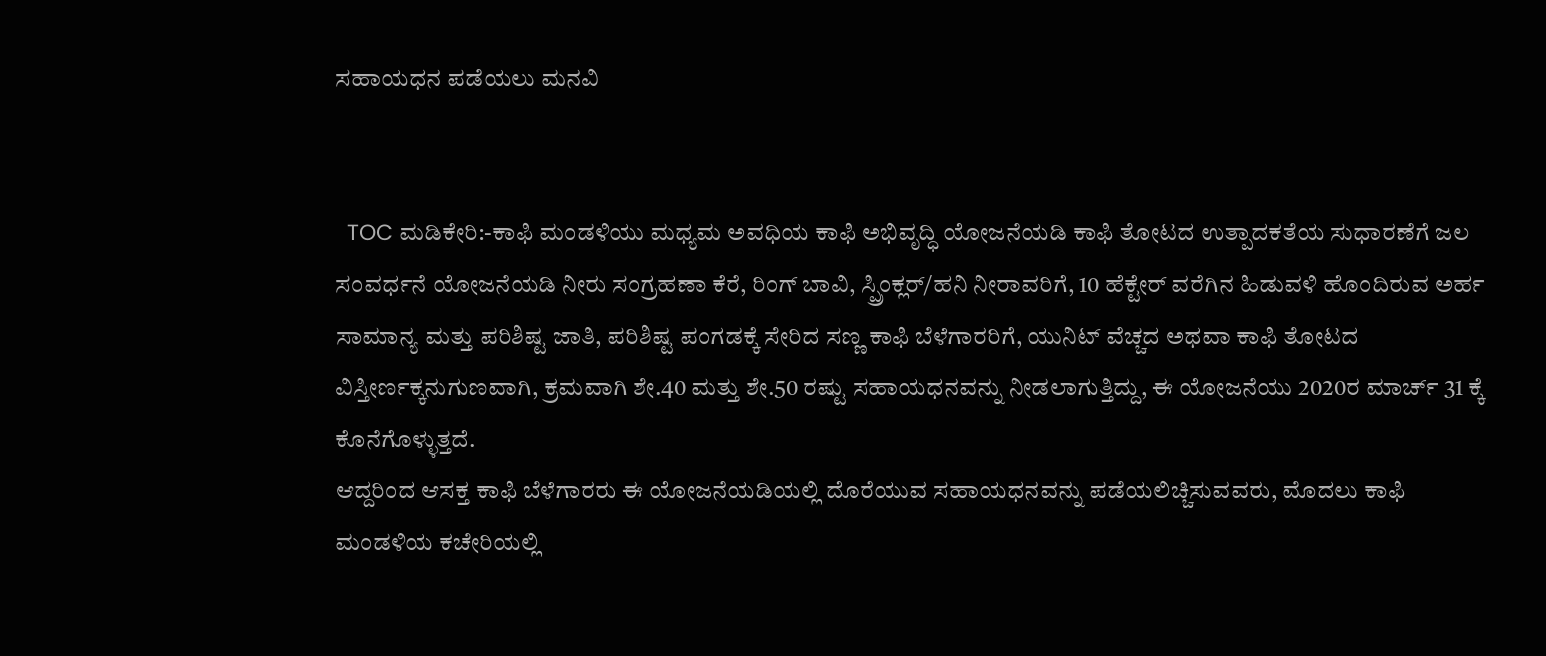ಸಹಾಯಧನ ಪಡೆಯಲು ಮನವಿ


  TOC ಮಡಿಕೇರಿ:-ಕಾಫಿ ಮಂಡಳಿಯು ಮಧ್ಯಮ ಅವಧಿಯ ಕಾಫಿ ಅಭಿವೃದ್ಧಿ ಯೋಜನೆಯಡಿ ಕಾಫಿ ತೋಟದ ಉತ್ಪಾದಕತೆಯ ಸುಧಾರಣೆಗೆ ಜಲ ಸಂವರ್ಧನೆ ಯೋಜನೆಯಡಿ ನೀರು ಸಂಗ್ರಹಣಾ ಕೆರೆ, ರಿಂಗ್ ಬಾವಿ, ಸ್ಪ್ರಿಂಕ್ಲರ್/ಹನಿ ನೀರಾವರಿಗೆ, 10 ಹೆಕ್ಟೇರ್ ವರೆಗಿನ ಹಿಡುವಳಿ ಹೊಂದಿರುವ ಅರ್ಹ ಸಾಮಾನ್ಯ ಮತ್ತು ಪರಿಶಿಷ್ಟ ಜಾತಿ, ಪರಿಶಿಷ್ಟ ಪಂಗಡಕ್ಕೆ ಸೇರಿದ ಸಣ್ಣ ಕಾಫಿ ಬೆಳೆಗಾರರಿಗೆ, ಯುನಿಟ್ ವೆಚ್ಚದ ಅಥವಾ ಕಾಫಿ ತೋಟದ ವಿಸ್ತೀರ್ಣಕ್ಕನುಗುಣವಾಗಿ, ಕ್ರಮವಾಗಿ ಶೇ.40 ಮತ್ತು ಶೇ.50 ರಷ್ಟು ಸಹಾಯಧನವನ್ನು ನೀಡಲಾಗುತ್ತಿದ್ದು, ಈ ಯೋಜನೆಯು 2020ರ ಮಾರ್ಚ್ 31 ಕ್ಕೆ ಕೊನೆಗೊಳ್ಳುತ್ತದೆ.
ಆದ್ದರಿಂದ ಆಸಕ್ತ ಕಾಫಿ ಬೆಳೆಗಾರರು ಈ ಯೋಜನೆಯಡಿಯಲ್ಲಿ ದೊರೆಯುವ ಸಹಾಯಧನವನ್ನು ಪಡೆಯಲಿಚ್ಚಿಸುವವರು, ಮೊದಲು ಕಾಫಿ ಮಂಡಳಿಯ ಕಚೇರಿಯಲ್ಲಿ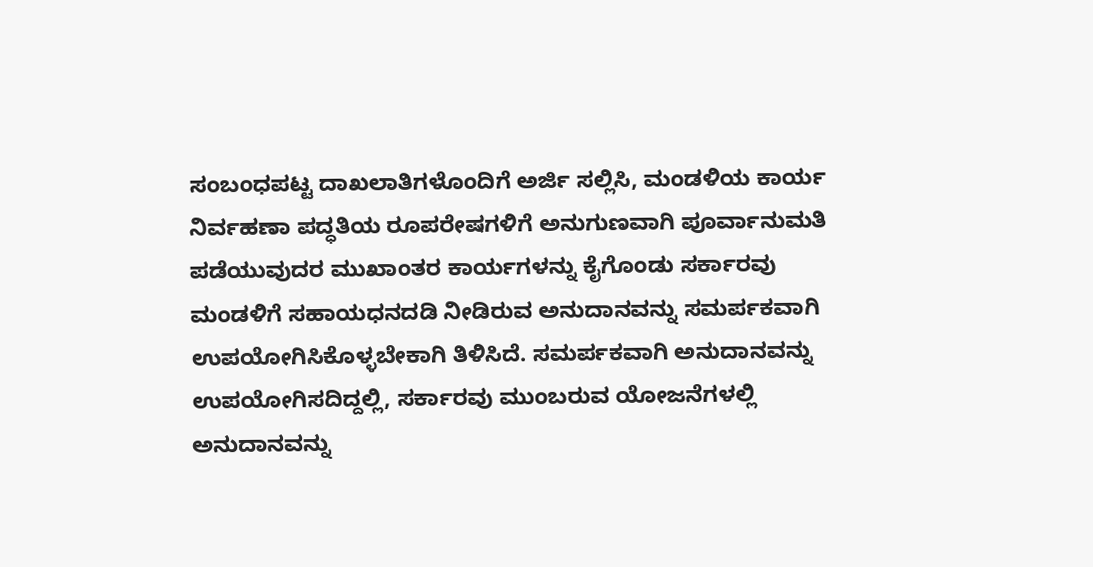ಸಂಬಂಧಪಟ್ಟ ದಾಖಲಾತಿಗಳೊಂದಿಗೆ ಅರ್ಜಿ ಸಲ್ಲಿಸಿ, ಮಂಡಳಿಯ ಕಾರ್ಯ ನಿರ್ವಹಣಾ ಪದ್ಧತಿಯ ರೂಪರೇಷಗಳಿಗೆ ಅನುಗುಣವಾಗಿ ಪೂರ್ವಾನುಮತಿ ಪಡೆಯುವುದರ ಮುಖಾಂತರ ಕಾರ್ಯಗಳನ್ನು ಕೈಗೊಂಡು ಸರ್ಕಾರವು ಮಂಡಳಿಗೆ ಸಹಾಯಧನದಡಿ ನೀಡಿರುವ ಅನುದಾನವನ್ನು ಸಮರ್ಪಕವಾಗಿ ಉಪಯೋಗಿಸಿಕೊಳ್ಳಬೇಕಾಗಿ ತಿಳಿಸಿದೆ. ಸಮರ್ಪಕವಾಗಿ ಅನುದಾನವನ್ನು ಉಪಯೋಗಿಸದಿದ್ದಲ್ಲಿ, ಸರ್ಕಾರವು ಮುಂಬರುವ ಯೋಜನೆಗಳಲ್ಲಿ ಅನುದಾನವನ್ನು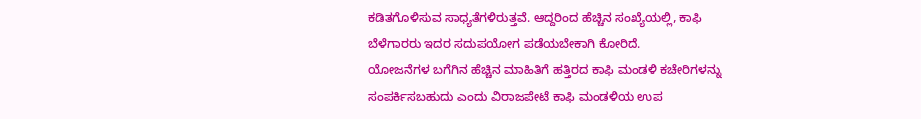ಕಡಿತಗೊಳಿಸುವ ಸಾಧ್ಯತೆಗಳಿರುತ್ತವೆ. ಆದ್ದರಿಂದ ಹೆಚ್ಚಿನ ಸಂಖ್ಯೆಯಲ್ಲಿ, ಕಾಫಿ ಬೆಳೆಗಾರರು ಇದರ ಸದುಪಯೋಗ ಪಡೆಯಬೇಕಾಗಿ ಕೋರಿದೆ.
ಯೋಜನೆಗಳ ಬಗೆಗಿನ ಹೆಚ್ಚಿನ ಮಾಹಿತಿಗೆ ಹತ್ತಿರದ ಕಾಫಿ ಮಂಡಳಿ ಕಚೇರಿಗಳನ್ನು ಸಂಪರ್ಕಿಸಬಹುದು ಎಂದು ವಿರಾಜಪೇಟೆ ಕಾಫಿ ಮಂಡಳಿಯ ಉಪ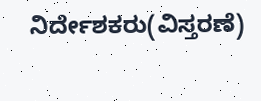ನಿರ್ದೇಶಕರು(ವಿಸ್ತರಣೆ)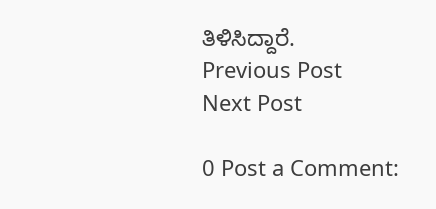ತಿಳಿಸಿದ್ದಾರೆ.
Previous Post
Next Post

0 Post a Comment: